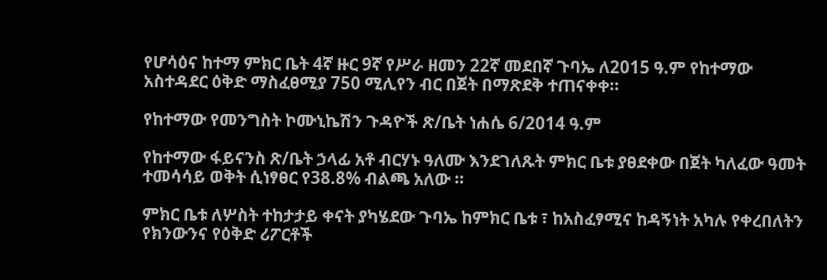የሆሳዕና ከተማ ምክር ቤት 4ኛ ዙር 9ኛ የሥራ ዘመን 22ኛ መደበኛ ጉባኤ ለ2015 ዓ.ም የከተማው አስተዳደር ዕቅድ ማስፈፀሚያ 750 ሚሊየን ብር በጀት በማጽደቅ ተጠናቀቀ።

የከተማው የመንግስት ኮሙኒኬሽን ጉዳዮች ጽ/ቤት ነሐሴ 6/2014 ዓ.ም

የከተማው ፋይናንስ ጽ/ቤት ኃላፊ አቶ ብርሃኑ ዓለሙ እንደገለጹት ምክር ቤቱ ያፀደቀው በጀት ካለፈው ዓመት ተመሳሳይ ወቅት ሲነፃፀር የ38.8% ብልጫ አለው ።

ምክር ቤቱ ለሦስት ተከታታይ ቀናት ያካሄደው ጉባኤ ከምክር ቤቱ ፣ ከአስፈፃሚና ከዳኝነት አካሉ የቀረበለትን የክንውንና የዕቅድ ሪፖርቶች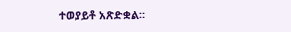ተወያይቶ አጽድቋል።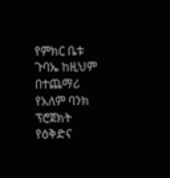የምክር ቤቱ ጉባኤ ከዚህም በተጨማሪ የአለም ባንክ ፕሮጀክት የዕቅድና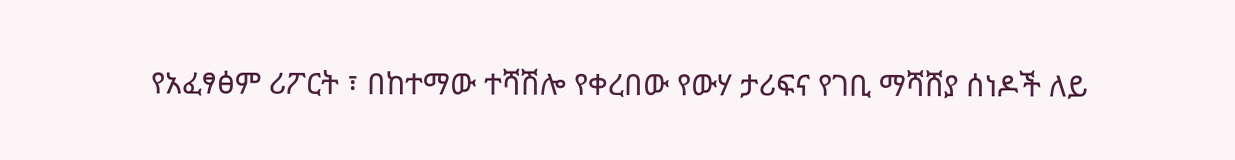የአፈፃፅም ሪፖርት ፣ በከተማው ተሻሽሎ የቀረበው የውሃ ታሪፍና የገቢ ማሻሸያ ሰነዶች ለይ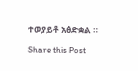ተወያይቶ አፅድቋል ።

Share this Post